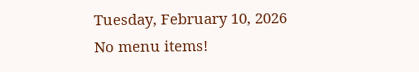Tuesday, February 10, 2026
No menu items!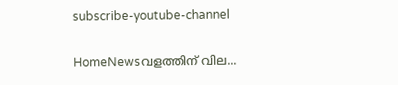subscribe-youtube-channel

HomeNewsവളത്തിന് വില...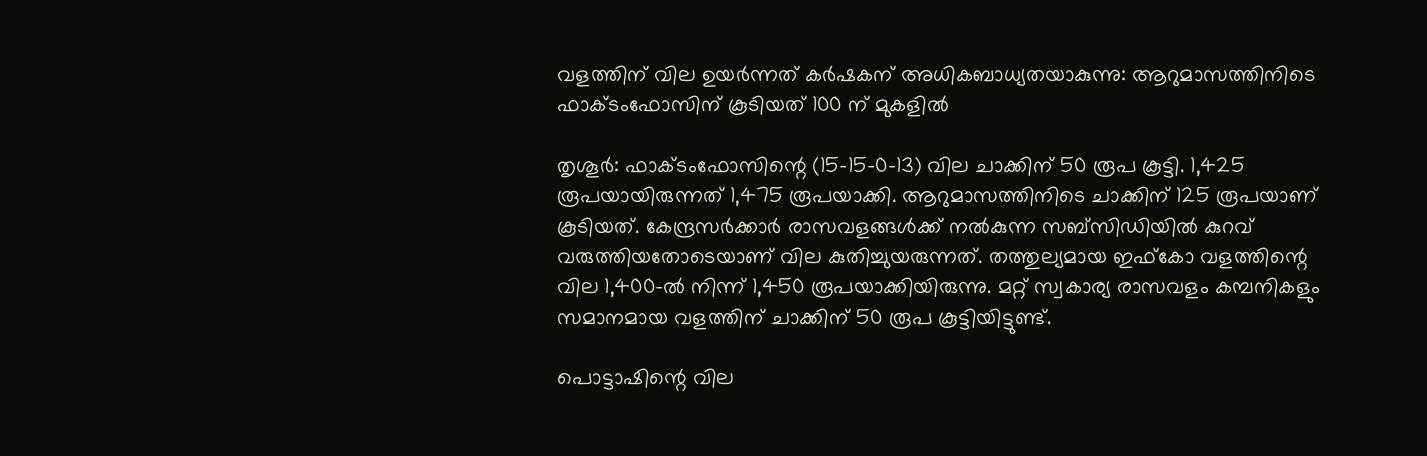വളത്തിന് വില ഉയർന്നത് കർഷകന് അധികബാധ്യതയാകുന്നു: ആറുമാസത്തിനിടെ  ഫാക്ടംഫോസിന് കൂടിയത് 100 ന് മുകളിൽ

തൃശൂർ: ഫാക്ടംഫോസിന്റെ (15-15-0-13) വില ചാക്കിന് 50 രൂപ കൂട്ടി. 1,425 രൂപയായിരുന്നത് 1,475 രൂപയാക്കി. ആറുമാസത്തിനിടെ ചാക്കിന് 125 രൂപയാണ് കൂടിയത്. കേന്ദ്രസർക്കാർ രാസവളങ്ങൾക്ക് നൽകുന്ന സബ്‌സിഡിയിൽ കുറവ് വരുത്തിയതോടെയാണ് വില കുതിച്ചുയരുന്നത്. തത്തുല്യമായ ഇഫ്‌കോ വളത്തിന്റെ വില 1,400-ൽ നിന്ന് 1,450 രൂപയാക്കിയിരുന്നു. മറ്റ് സ്വകാര്യ രാസവളം കമ്പനികളും സമാനമായ വളത്തിന് ചാക്കിന് 50 രൂപ കൂട്ടിയിട്ടുണ്ട്.

പൊട്ടാഷിന്റെ വില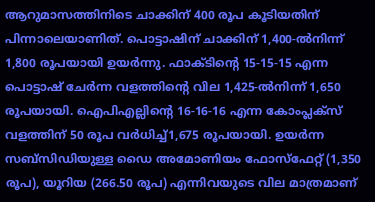ആറുമാസത്തിനിടെ ചാക്കിന് 400 രൂപ കൂടിയതിന് പിന്നാലെയാണിത്. പൊട്ടാഷിന് ചാക്കിന് 1,400-ൽനിന്ന് 1,800 രൂപയായി ഉയർന്നു. ഫാക്ടിന്റെ 15-15-15 എന്ന പൊട്ടാഷ് ചേർന്ന വളത്തിന്റെ വില 1,425-ൽനിന്ന് 1,650 രൂപയായി. ഐപിഎല്ലിന്റെ 16-16-16 എന്ന കോംപ്ലക്സ് വളത്തിന് 50 രൂപ വർധിച്ച്1,675 രൂപയായി. ഉയർന്ന സബ്‌സിഡിയുള്ള ഡൈ അമോണിയം ഫോസ്‌ഫേറ്റ്‌ (1,350 രൂപ), യൂറിയ (266.50 രൂപ) എന്നിവയുടെ വില മാത്രമാണ്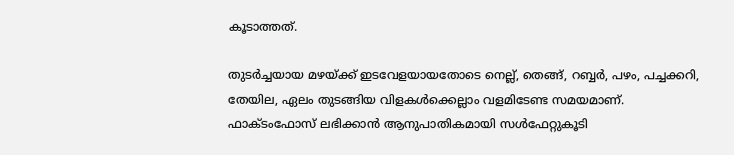കൂടാത്തത്.

തുടർച്ചയായ മഴയ്ക്ക് ഇടവേളയായതോടെ നെല്ല്, തെങ്ങ്, റബ്ബർ, പഴം, പച്ചക്കറി, തേയില, ഏലം തുടങ്ങിയ വിളകൾക്കെല്ലാം വളമിടേണ്ട സമയമാണ്. ഫാക്ടംഫോസ് ലഭിക്കാൻ ആനുപാതികമായി സൾഫേറ്റുകൂടി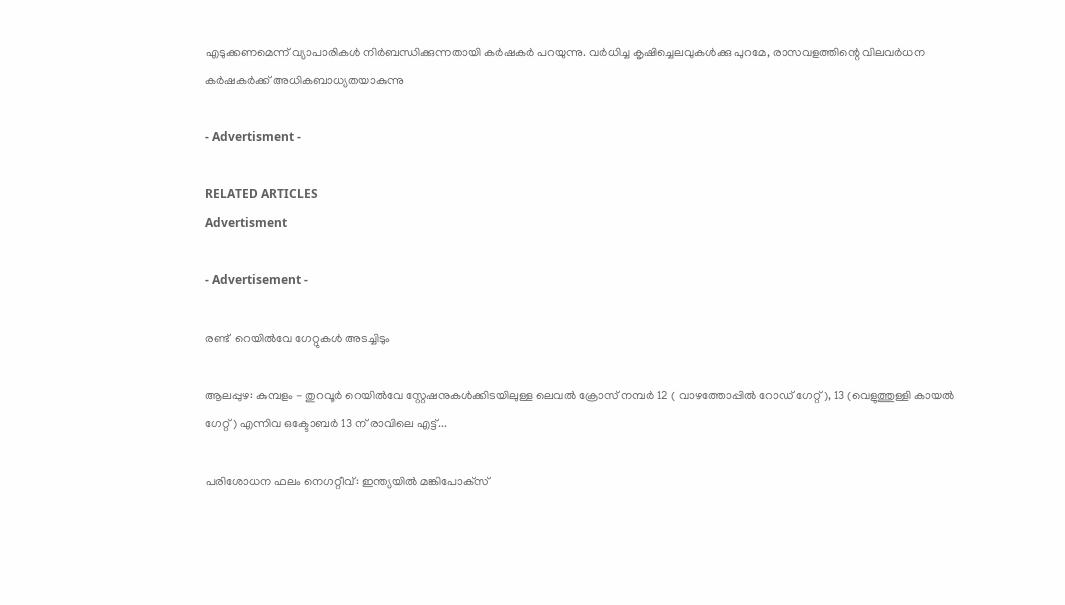എടുക്കണമെന്ന് വ്യാപാരികൾ നിർബന്ധിക്കുന്നതായി കർഷകർ പറയുന്നു. വർധിച്ച കൃഷിച്ചെലവുകൾക്കു പുറമേ, രാസവളത്തിന്റെ വിലവർധന കർഷകർക്ക് അധികബാധ്യതയാകുന്നു

- Advertisment -

RELATED ARTICLES
Advertisment

- Advertisement -

രണ്ട്  റെയില്‍വേ ഗേറ്റുകൾ അടച്ചിടും

ആലപ്പുഴ: കുമ്പളം - തുറവൂര്‍ റെയില്‍വേ സ്റ്റേഷനുകള്‍ക്കിടയിലുള്ള ലെവല്‍ ക്രോസ് നമ്പര്‍ 12 ( വാഴത്തോപ്പിൽ റോഡ് ഗേറ്റ്), 13 (വെളുത്തുള്ളി കായല്‍ ഗേറ്റ്) എന്നിവ ഒക്ടോബര്‍ 13 ന് രാവിലെ എട്ട്...

പരിശോധന ഫലം നെഗറ്റീവ്: ഇന്ത്യയിൽ മങ്കിപോക്‌സ്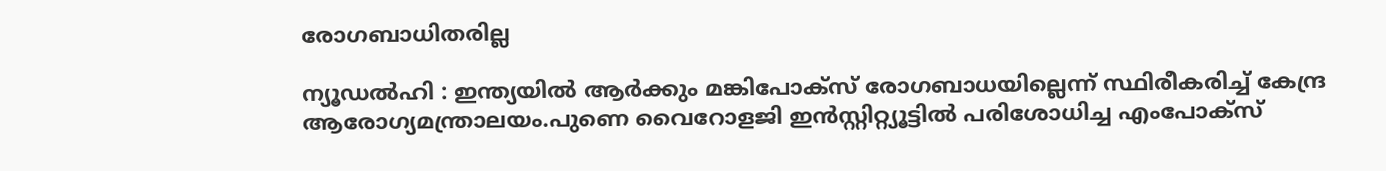രോഗബാധിതരില്ല

ന്യൂഡൽഹി : ഇന്ത്യയിൽ ആർക്കും മങ്കിപോക്‌സ് രോഗബാധയില്ലെന്ന് സ്ഥിരീകരിച്ച് കേന്ദ്ര ആരോഗ്യമന്ത്രാലയം.പുണെ വൈറോളജി ഇൻസ്റ്റിറ്റ്യൂട്ടിൽ പരിശോധിച്ച എംപോക്സ്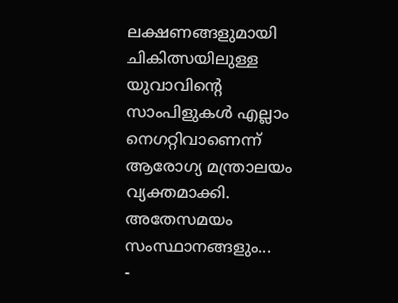ലക്ഷണങ്ങളുമായി ചികിത്സയിലുള്ള യുവാവിന്റെ സാംപിളുകൾ എല്ലാം നെഗറ്റിവാണെന്ന് ആരോഗ്യ മന്ത്രാലയം വ്യക്തമാക്കി. അതേസമയം സംസ്ഥാനങ്ങളും...
-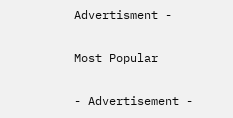Advertisment -

Most Popular

- Advertisement -